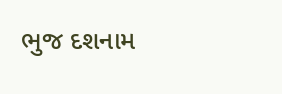ભુજ દશનામ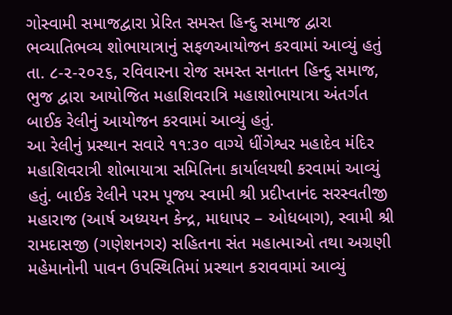ગોસ્વામી સમાજદ્વારા પ્રેરિત સમસ્ત હિન્દુ સમાજ દ્વારા ભવ્યાતિભવ્ય શોભાયાત્રાનું સફળઆયોજન કરવામાં આવ્યું હતું
તા. ૮-૨-૨૦૨૬, રવિવારના રોજ સમસ્ત સનાતન હિન્દુ સમાજ, ભુજ દ્વારા આયોજિત મહાશિવરાત્રિ મહાશોભાયાત્રા અંતર્ગત બાઈક રેલીનું આયોજન કરવામાં આવ્યું હતું.
આ રેલીનું પ્રસ્થાન સવારે ૧૧:૩૦ વાગ્યે ધીંગેશ્વર મહાદેવ મંદિર મહાશિવરાત્રી શોભાયાત્રા સમિતિના કાર્યાલયથી કરવામાં આવ્યું હતું. બાઈક રેલીને પરમ પૂજ્ય સ્વામી શ્રી પ્રદીપ્તાનંદ સરસ્વતીજી મહારાજ (આર્ષ અધ્યયન કેન્દ્ર, માધાપર – ઓધબાગ), સ્વામી શ્રી રામદાસજી (ગણેશનગર) સહિતના સંત મહાત્માઓ તથા અગ્રણી મહેમાનોની પાવન ઉપસ્થિતિમાં પ્રસ્થાન કરાવવામાં આવ્યું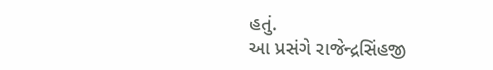હતું.
આ પ્રસંગે રાજેન્દ્રસિંહજી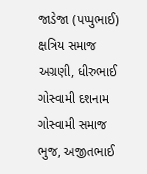જાડેજા (પપ્પુભાઈ) ક્ષત્રિય સમાજ અગ્રણી, ધીરુભાઈ ગોસ્વામી દશનામ ગોસ્વામી સમાજ ભુજ, અજીતભાઈ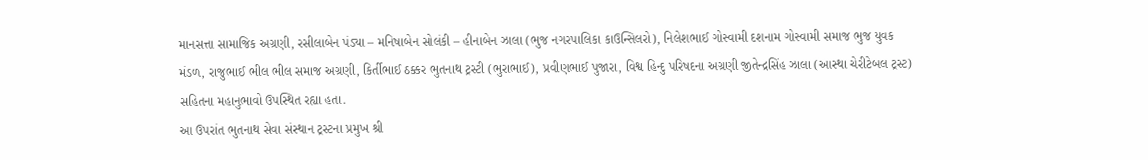માનસત્તા સામાજિક અગ્રણી, રસીલાબેન પંડ્યા – મનિષાબેન સોલંકી – હીનાબેન ઝાલા (ભુજ નગરપાલિકા કાઉન્સિલરો), નિલેશભાઈ ગોસ્વામી દશનામ ગોસ્વામી સમાજ ભુજ યુવક મંડળ, રાજુભાઈ ભીલ ભીલ સમાજ અગ્રણી, કિર્તીભાઈ ઠક્કર ભુતનાથ ટ્રસ્ટી (ભુરાભાઈ), પ્રવીણભાઈ પુજારા, વિશ્વ હિન્દુ પરિષદના અગ્રણી જીતેન્દ્રસિંહ ઝાલા (આસ્થા ચેરીટેબલ ટ્રસ્ટ) સહિતના મહાનુભાવો ઉપસ્થિત રહ્યા હતા.
આ ઉપરાંત ભુતનાથ સેવા સંસ્થાન ટ્રસ્ટના પ્રમુખ શ્રી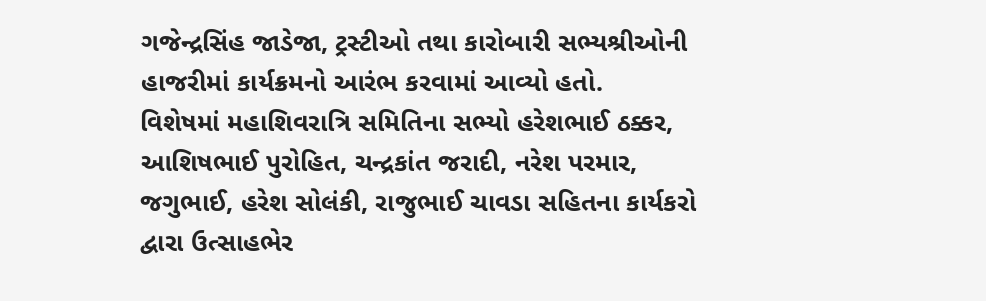ગજેન્દ્રસિંહ જાડેજા, ટ્રસ્ટીઓ તથા કારોબારી સભ્યશ્રીઓની હાજરીમાં કાર્યક્રમનો આરંભ કરવામાં આવ્યો હતો.
વિશેષમાં મહાશિવરાત્રિ સમિતિના સભ્યો હરેશભાઈ ઠક્કર, આશિષભાઈ પુરોહિત, ચન્દ્રકાંત જરાદી, નરેશ પરમાર, જગુભાઈ, હરેશ સોલંકી, રાજુભાઈ ચાવડા સહિતના કાર્યકરો દ્વારા ઉત્સાહભેર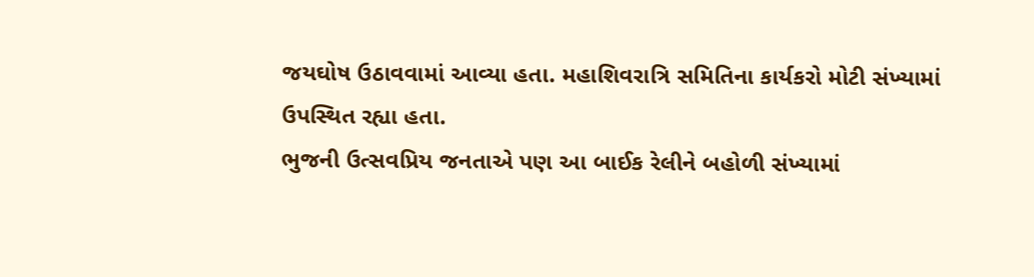જયઘોષ ઉઠાવવામાં આવ્યા હતા. મહાશિવરાત્રિ સમિતિના કાર્યકરો મોટી સંખ્યામાં ઉપસ્થિત રહ્યા હતા.
ભુજની ઉત્સવપ્રિય જનતાએ પણ આ બાઈક રેલીને બહોળી સંખ્યામાં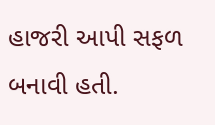હાજરી આપી સફળ બનાવી હતી.